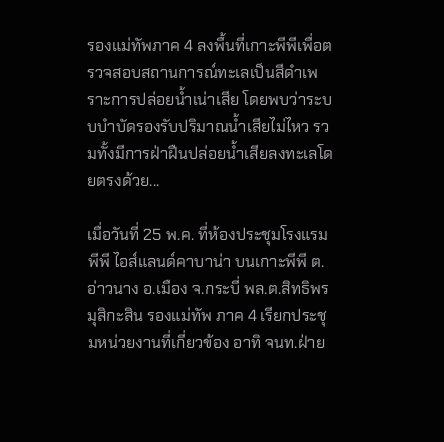รองแม่ทัพภาค 4 ลงพื้นที่เกาะพีพีเพื่อตรวจสอบสถานการณ์ทะเลเป็นสีดำเพราะการปล่อยน้ำเน่าเสีย โดยพบว่าระบบบำบัดรองรับปริมาณน้ำเสียไม่ไหว รวมทั้งมีการฝ่าฝืนปล่อยน้ำเสียลงทะเลโดยตรงด้วย...

เมื่อวันที่ 25 พ.ค. ที่ห้องประชุมโรงแรม พีพี ไอส์แลนด์คาบาน่า บนเกาะพีพี ต.อ่าวนาง อ.เมือง จ.กระบี่ พล.ต.สิทธิพร มุสิกะสิน รองแม่ทัพ ภาค 4 เรียกประชุมหน่วยงานที่เกี่ยวข้อง อาทิ จนท.ฝ่าย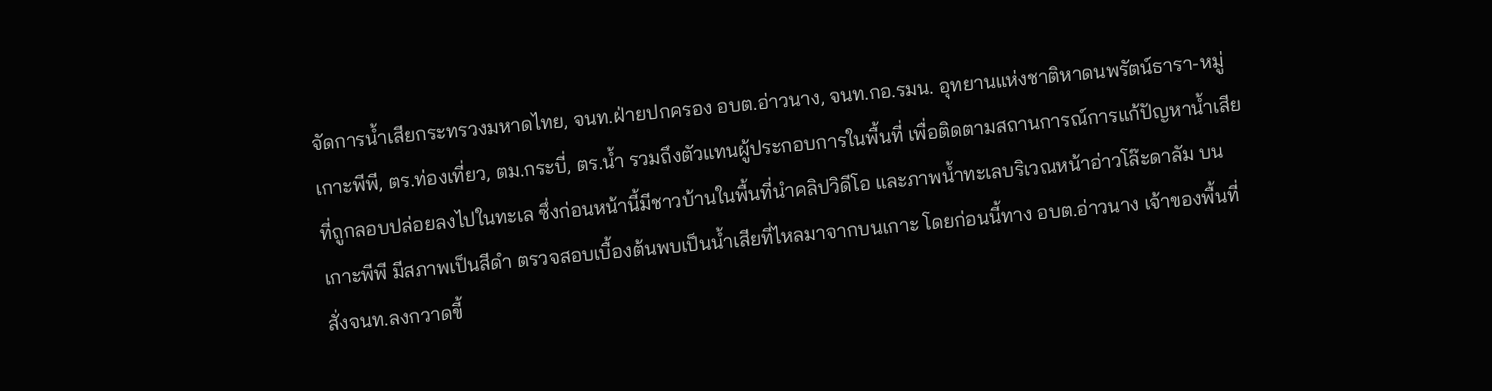จัดการน้ำเสียกระทรวงมหาดไทย, จนท.ฝ่ายปกครอง อบต.อ่าวนาง, จนท.กอ.รมน. อุทยานแห่งชาติหาดนพรัตน์ธารา-หมู่เกาะพีพี, ตร.ท่องเที่ยว, ตม.กระบี่, ตร.น้ำ รวมถึงตัวแทนผู้ประกอบการในพื้นที่ เพื่อติดตามสถานการณ์การแก้ปัญหาน้ำเสีย ที่ถูกลอบปล่อยลงไปในทะเล ซึ่งก่อนหน้านี้มีชาวบ้านในพื้นที่นำคลิปวิดีโอ และภาพน้ำทะเลบริเวณหน้าอ่าวโล๊ะดาลัม บนเกาะพีพี มีสภาพเป็นสีดำ ตรวจสอบเบื้องต้นพบเป็นน้ำเสียที่ไหลมาจากบนเกาะ โดยก่อนนี้ทาง อบต.อ่าวนาง เจ้าของพื้นที่สั่งจนท.ลงกวาดขี้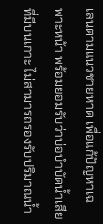เลนตามแนวชายหาด เพื่อแก้ปัญหาเฉพาะหน้า พร้อมยอมรับว่าบ่อบำบัดน้ำเสียที่มีบนเกาะ ไม่สามารถรองรับปริมาณน้ำ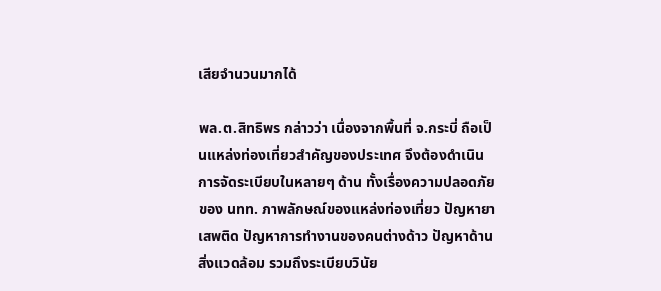เสียจำนวนมากได้

พล.ต.สิทธิพร กล่าวว่า เนื่องจากพื้นที่ จ.กระบี่ ถือเป็นแหล่งท่องเที่ยวสำคัญของประเทศ จึงต้องดำเนินการจัดระเบียบในหลายๆ ด้าน ทั้งเรื่องความปลอดภัยของ นทท. ภาพลักษณ์ของแหล่งท่องเที่ยว ปัญหายาเสพติด ปัญหาการทำงานของคนต่างด้าว ปัญหาด้านสิ่งแวดล้อม รวมถึงระเบียบวินัย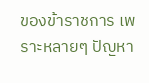ของข้าราชการ เพราะหลายๆ ปัญหา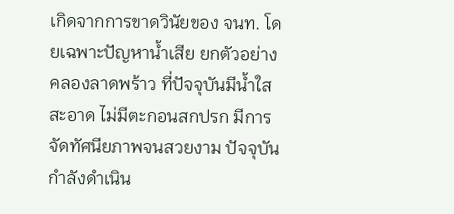เกิดจากการขาดวินัยของ จนท. โดยเฉพาะปัญหาน้ำเสีย ยกตัวอย่างคลองลาดพร้าว ที่ปัจจุบันมีน้ำใสสะอาด ไม่มีตะกอนสกปรก มีการจัดทัศนียภาพจนสวยงาม ปัจจุบันกำลังดำเนิน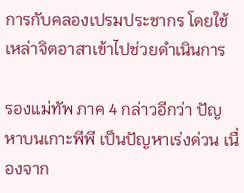การกับคลองเปรมประชากร โดยใช้เหล่าจิตอาสาเข้าไปช่วยดำเนินการ

รองแม่ทัพ ภาค 4 กล่าวอีกว่า ปัญหาบนเกาะพีพี เป็นปัญหาเร่งด่วน เนื่องจาก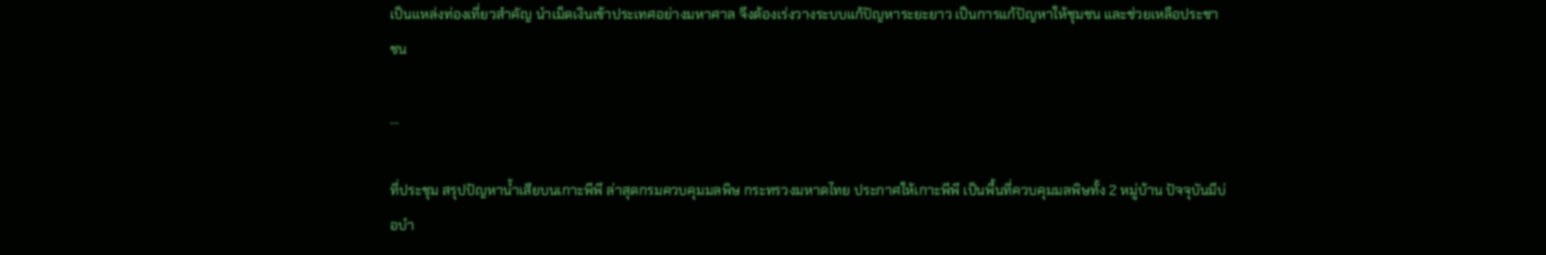เป็นแหล่งท่องเที่ยวสำคัญ นำเม็ดเงินเข้าประเทศอย่างมหาศาล จึงต้องเร่งวางระบบแก้ปัญหาระยะยาว เป็นการแก้ปัญหาให้ชุมชน และช่วยเหลือประชาชน

...

ที่ประชุม สรุปปัญหาน้ำเสียบนเกาะพีพี ล่าสุดกรมควบคุมมลพิษ กระทรวงมหาดไทย ประกาศให้เกาะพีพี เป็นพื้นที่ควบคุมมลพิษทั้ง 2 หมู่บ้าน ปัจจุบันมีบ่อบำ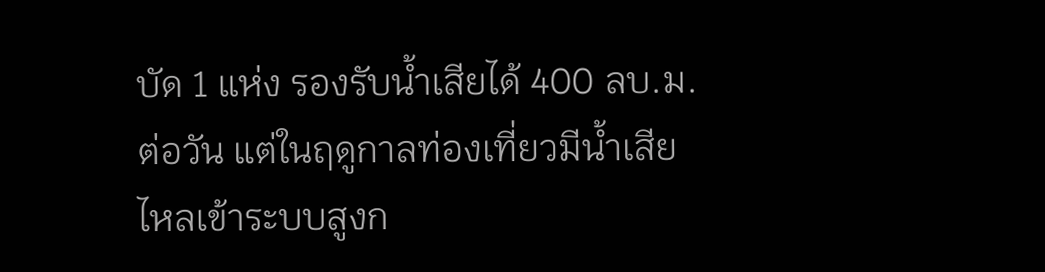บัด 1 แห่ง รองรับน้ำเสียได้ 400 ลบ.ม.ต่อวัน แต่ในฤดูกาลท่องเที่ยวมีน้ำเสียไหลเข้าระบบสูงก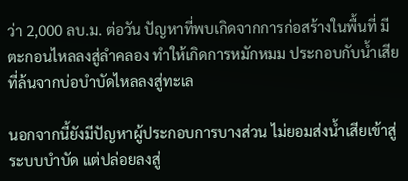ว่า 2,000 ลบ.ม. ต่อวัน ปัญหาที่พบเกิดจากการก่อสร้างในพื้นที่ มีตะกอนไหลลงสู่ลำคลอง ทำให้เกิดการหมักหมม ประกอบกับน้ำเสียที่ล้นจากบ่อบำบัดไหลลงสู่ทะเล

นอกจากนี้ยังมีปัญหาผู้ประกอบการบางส่วน ไม่ยอมส่งน้ำเสียเข้าสู่ระบบบำบัด แต่ปล่อยลงสู่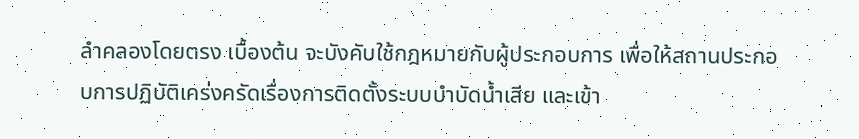ลำคลองโดยตรง เบื้องต้น จะบังคับใช้กฎหมายกับผู้ประกอบการ เพื่อให้สถานประกอบการปฏิบัติเคร่งครัดเรื่องการติดตั้งระบบบำบัดน้ำเสีย และเข้า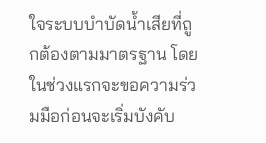ใจระบบบำบัดน้ำเสียที่ถูกต้องตามมาตรฐาน โดยในช่วงแรกจะขอความร่วมมือก่อนจะเริ่มบังคับ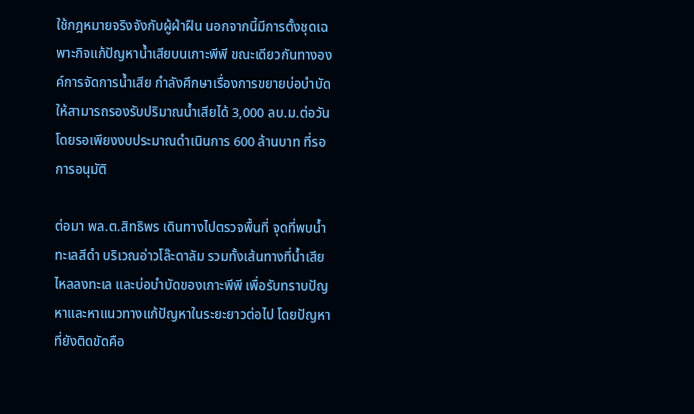ใช้กฎหมายจริงจังกับผู้ฝ่าฝืน นอกจากนี้มีการตั้งชุดเฉพาะกิจแก้ปัญหาน้ำเสียบนเกาะพีพี ขณะเดียวกันทางองค์การจัดการน้ำเสีย กำลังศึกษาเรื่องการขยายบ่อบำบัดให้สามารถรองรับปริมาณน้ำเสียได้ 3,000 ลบ.ม.ต่อวัน โดยรอเพียงงบประมาณดำเนินการ 600 ล้านบาท ที่รอการอนุมัติ

ต่อมา พล.ต.สิทธิพร เดินทางไปตรวจพื้นที่ จุดที่พบน้ำทะเลสีดำ บริเวณอ่าวโล๊ะดาลัม รวมทั้งเส้นทางที่น้ำเสียไหลลงทะเล และบ่อบำบัดของเกาะพีพี เพื่อรับทราบปัญหาและหาแนวทางแก้ปัญหาในระยะยาวต่อไป โดยปัญหาที่ยังติดขัดคือ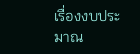เรื่องงบประมาณ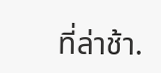ที่ล่าช้า.